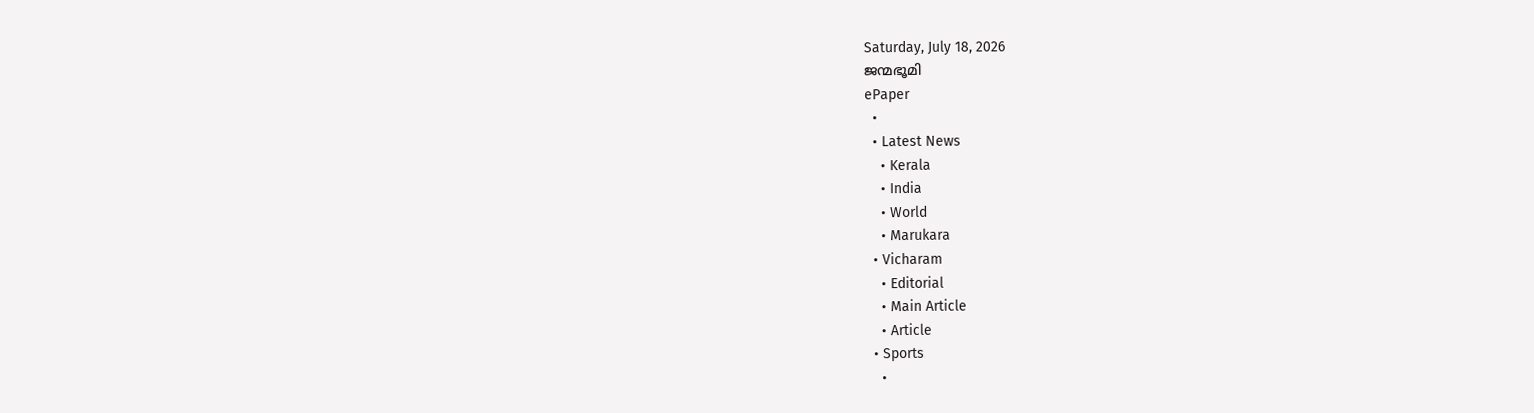Saturday, July 18, 2026
ജന്മഭൂമി
ePaper
  •
  • Latest News
    • Kerala
    • India
    • World
    • Marukara
  • Vicharam
    • Editorial
    • Main Article
    • Article
  • Sports
    •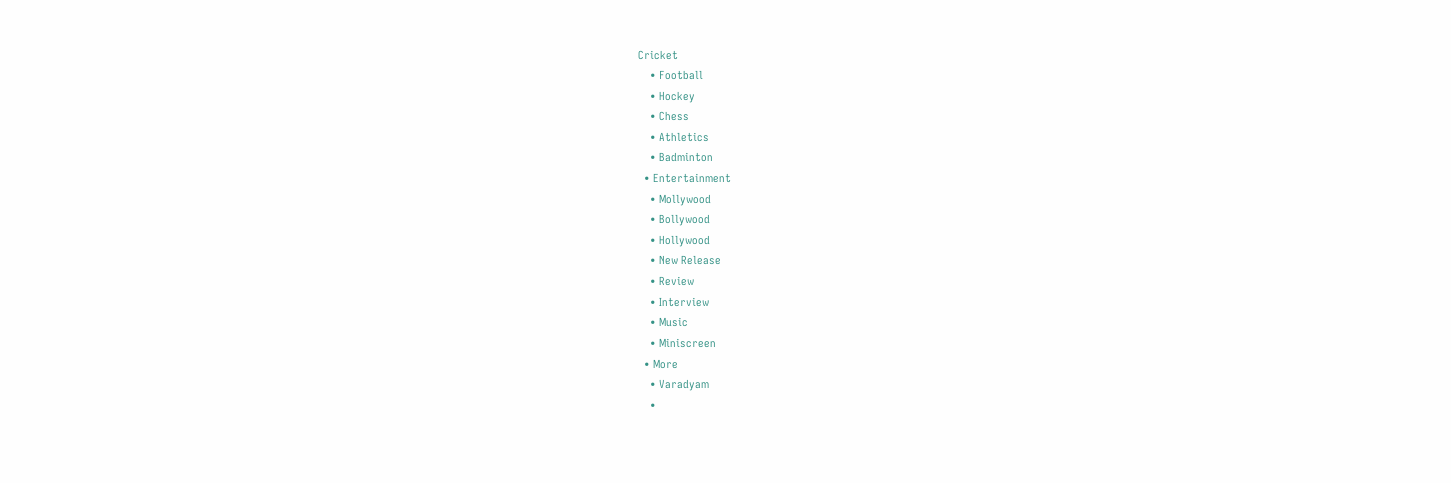Cricket
    • Football
    • Hockey
    • Chess
    • Athletics
    • Badminton
  • Entertainment
    • Mollywood
    • Bollywood
    • Hollywood
    • New Release
    • Review
    • Interview
    • Music
    • Miniscreen
  • More
    • Varadyam
    •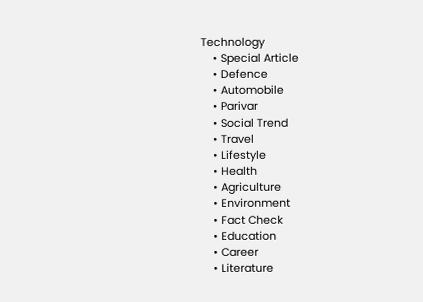Technology
    • Special Article
    • Defence
    • Automobile
    • Parivar
    • Social Trend
    • Travel
    • Lifestyle
    • Health
    • Agriculture
    • Environment
    • Fact Check
    • Education
    • Career
    • Literature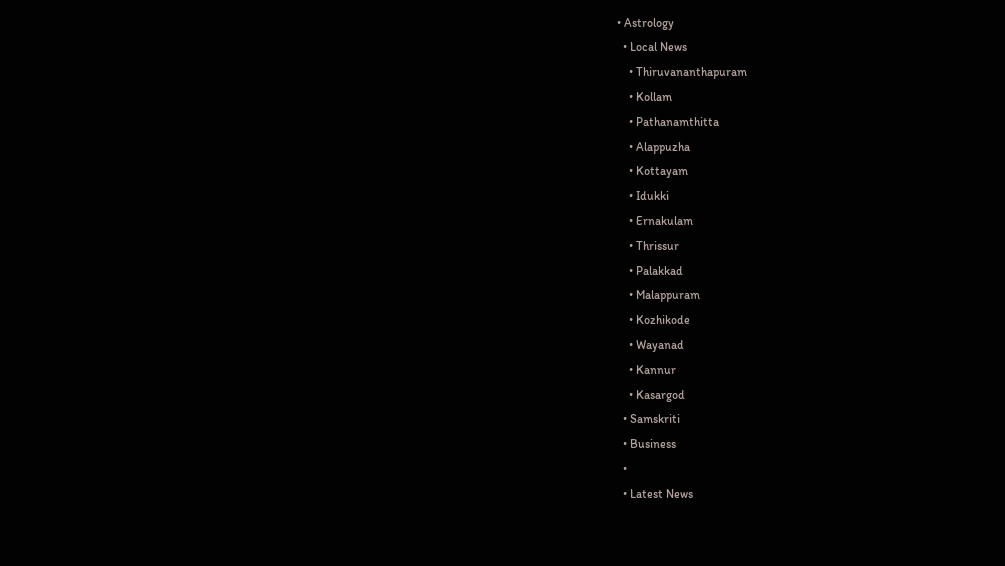• Astrology
  • Local News
    • Thiruvananthapuram
    • Kollam
    • Pathanamthitta
    • Alappuzha
    • Kottayam
    • Idukki
    • Ernakulam
    • Thrissur
    • Palakkad
    • Malappuram
    • Kozhikode
    • Wayanad
    • Kannur
    • Kasargod
  • Samskriti
  • Business
  •
  • Latest News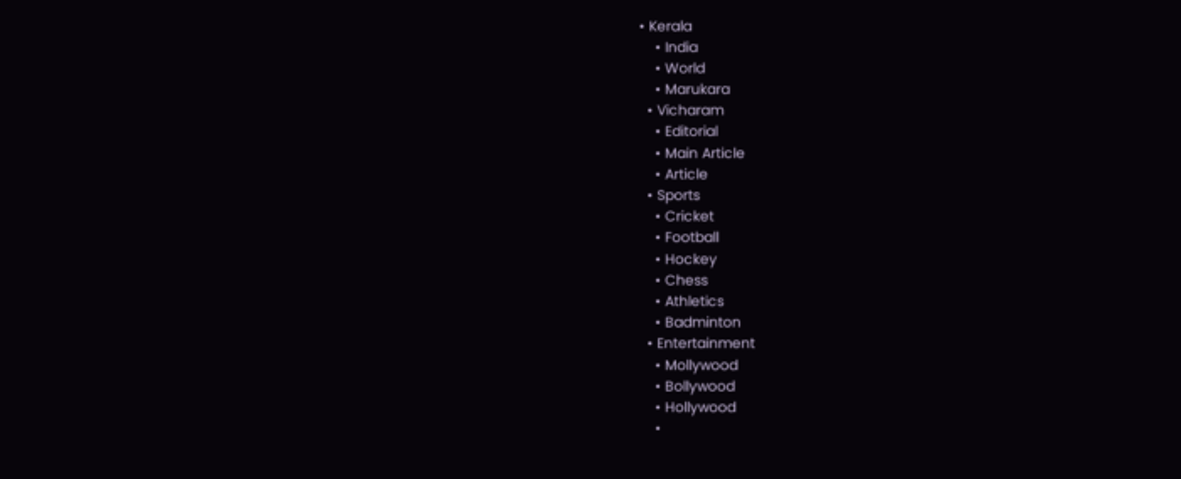• Kerala
    • India
    • World
    • Marukara
  • Vicharam
    • Editorial
    • Main Article
    • Article
  • Sports
    • Cricket
    • Football
    • Hockey
    • Chess
    • Athletics
    • Badminton
  • Entertainment
    • Mollywood
    • Bollywood
    • Hollywood
    •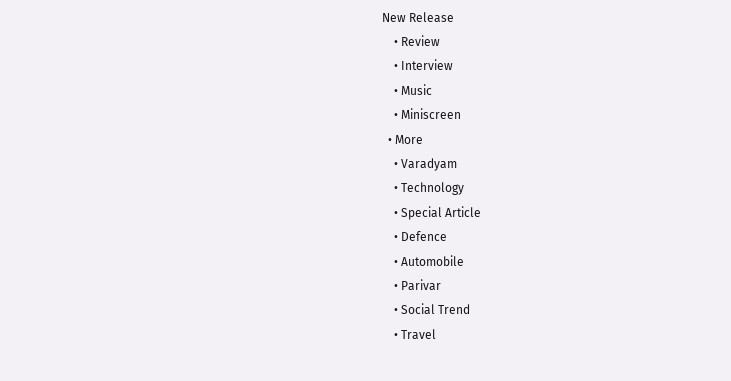New Release
    • Review
    • Interview
    • Music
    • Miniscreen
  • More
    • Varadyam
    • Technology
    • Special Article
    • Defence
    • Automobile
    • Parivar
    • Social Trend
    • Travel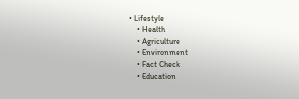• Lifestyle
    • Health
    • Agriculture
    • Environment
    • Fact Check
    • Education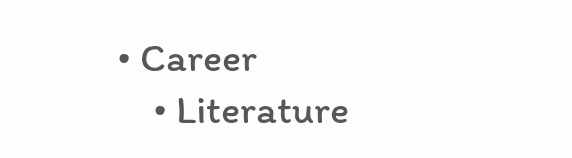• Career
    • Literature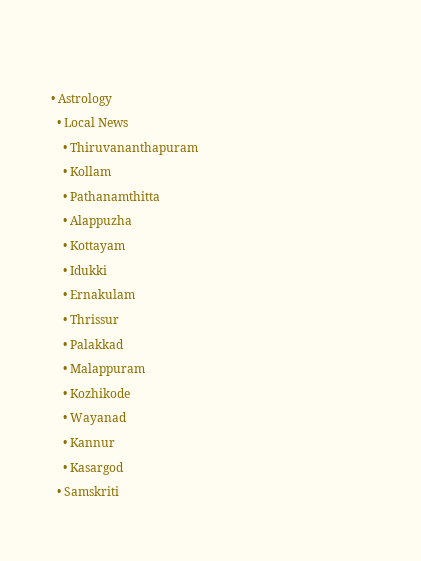• Astrology
  • Local News
    • Thiruvananthapuram
    • Kollam
    • Pathanamthitta
    • Alappuzha
    • Kottayam
    • Idukki
    • Ernakulam
    • Thrissur
    • Palakkad
    • Malappuram
    • Kozhikode
    • Wayanad
    • Kannur
    • Kasargod
  • Samskriti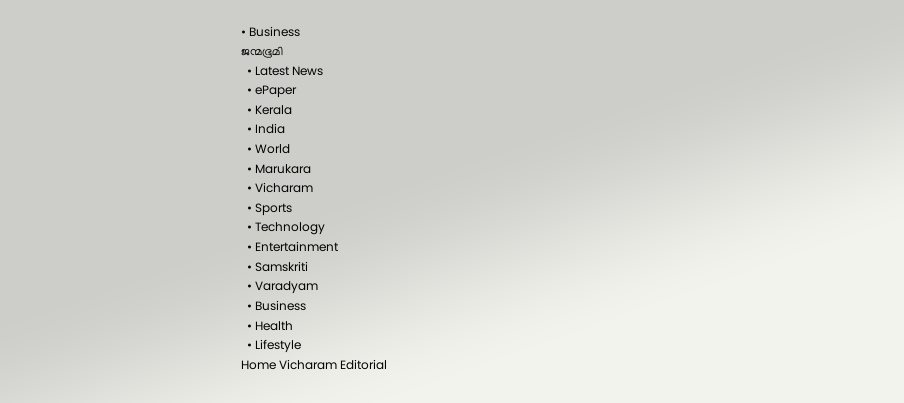• Business
ജന്മഭൂമി
  • Latest News
  • ePaper
  • Kerala
  • India
  • World
  • Marukara
  • Vicharam
  • Sports
  • Technology
  • Entertainment
  • Samskriti
  • Varadyam
  • Business
  • Health
  • Lifestyle
Home Vicharam Editorial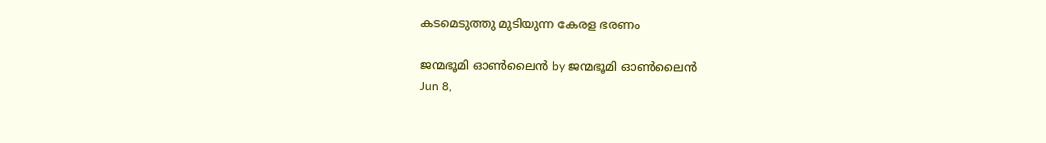കടമെടുത്തു മുടിയുന്ന കേരള ഭരണം

ജന്മഭൂമി ഓണ്‍ലൈന്‍ by ജന്മഭൂമി ഓണ്‍ലൈന്‍
Jun 8,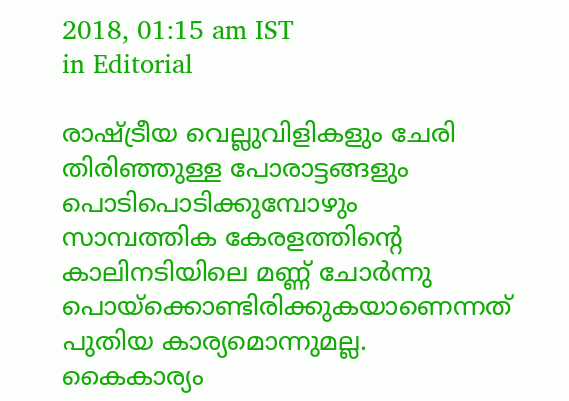2018, 01:15 am IST
in Editorial

രാഷ്‌ട്രീയ വെല്ലുവിളികളും ചേരി തിരിഞ്ഞുള്ള പോരാട്ടങ്ങളും പൊടിപൊടിക്കുമ്പോഴും സാമ്പത്തിക കേരളത്തിന്റെ കാലിനടിയിലെ മണ്ണ് ചോര്‍ന്നു പൊയ്‌ക്കൊണ്ടിരിക്കുകയാണെന്നത് പുതിയ കാര്യമൊന്നുമല്ല.  കൈകാര്യം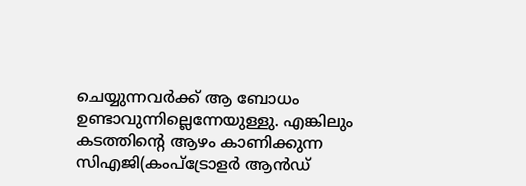ചെയ്യുന്നവര്‍ക്ക് ആ ബോധം ഉണ്ടാവുന്നില്ലെന്നേയുള്ളു. എങ്കിലും കടത്തിന്റെ ആഴം കാണിക്കുന്ന സിഎജി(കംപ്ട്രോളര്‍ ആന്‍ഡ്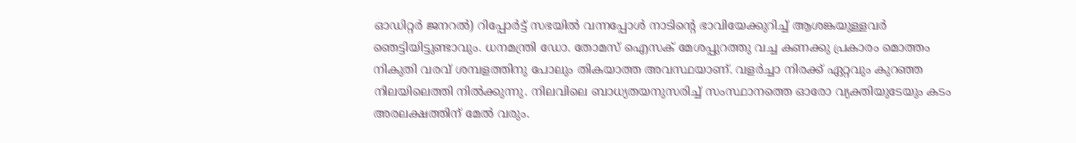ഓഡിറ്റര്‍ ജനറല്‍) റിപ്പോര്‍ട്ട് സഭയില്‍ വന്നപ്പോള്‍ നാടിന്റെ ഭാവിയേക്കുറിച്ച് ആശങ്കയുള്ളവര്‍ ഞെട്ടിയിട്ടുണ്ടാവും. ധനമന്ത്രി ഡോ. തോമസ് ഐസക് മേശപ്പുറത്തു വച്ച കണക്കു പ്രകാരം മൊത്തം നികുതി വരവ് ശമ്പളത്തിനു പോലും തികയാത്ത അവസ്ഥയാണ്. വളര്‍ച്ചാ നിരക്ക് ഏറ്റവും കുറഞ്ഞ നിലയിലെത്തി നില്‍ക്കുന്നു. നിലവിലെ ബാധ്യതയനുസരിച്ച് സംസ്ഥാനത്തെ ഓരോ വ്യക്തിയുടേയും കടം അരലക്ഷത്തിന് മേല്‍ വരും.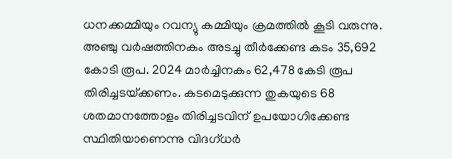ധനക്കമ്മിയും റവന്യു കമ്മിയും ക്രമത്തില്‍ കൂടി വരുന്നു. അഞ്ചു വര്‍ഷത്തിനകം അടച്ചു തീര്‍ക്കേണ്ട കടം 35,692 കോടി രൂപ. 2024 മാര്‍ച്ചിനകം 62,478 കേടി രൂപ തിരിച്ചടയ്‌ക്കണം. കടമെടുക്കുന്ന തുകയുടെ 68 ശതമാനത്തോളം തിരിച്ചടവിന് ഉപയോഗിക്കേണ്ട സ്ഥിതിയാണെന്നു വിദഗ്ധര്‍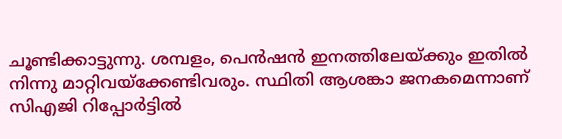ചൂണ്ടിക്കാട്ടുന്നു. ശമ്പളം, പെന്‍ഷന്‍ ഇനത്തിലേയ്‌ക്കും ഇതില്‍ നിന്നു മാറ്റിവയ്‌ക്കേണ്ടിവരും. സ്ഥിതി ആശങ്കാ ജനകമെന്നാണ് സിഎജി റിപ്പോര്‍ട്ടില്‍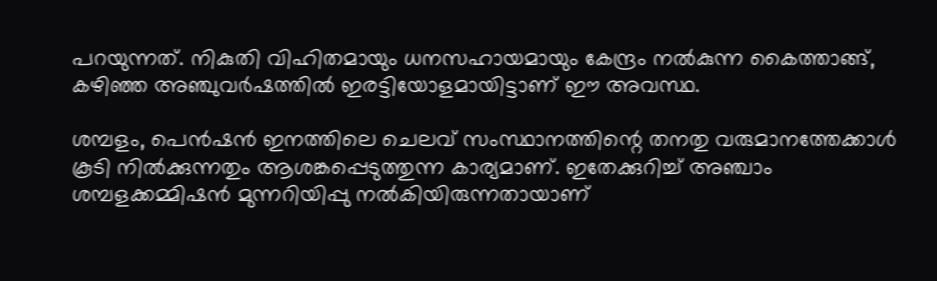പറയുന്നത്. നികുതി വിഹിതമായും ധനസഹായമായും കേന്ദ്രം നല്‍കുന്ന കൈത്താങ്ങ്, കഴിഞ്ഞ അഞ്ചുവര്‍ഷത്തില്‍ ഇരട്ടിയോളമായിട്ടാണ് ഈ അവസ്ഥ.

ശമ്പളം, പെന്‍ഷന്‍ ഇനത്തിലെ ചെലവ് സംസ്ഥാനത്തിന്റെ തനതു വരുമാനത്തേക്കാള്‍ കൂടി നില്‍ക്കുന്നതും ആശങ്കപ്പെടുത്തുന്ന കാര്യമാണ്. ഇതേക്കുറിച്ച് അഞ്ചാം ശമ്പളക്കമ്മിഷന്‍ മുന്നറിയിപ്പു നല്‍കിയിരുന്നതായാണ്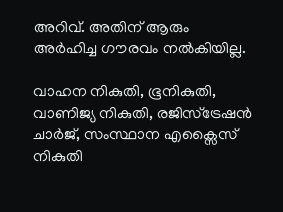അറിവ്. അതിന് ആരും അര്‍ഹിച്ച ഗൗരവം നല്‍കിയില്ല.

വാഹന നികുതി, ഭൂനികുതി, വാണിജ്യ നികുതി, രജിസ്ട്രേഷന്‍ ചാര്‍ജ്, സംസ്ഥാന എക്സൈസ് നികുതി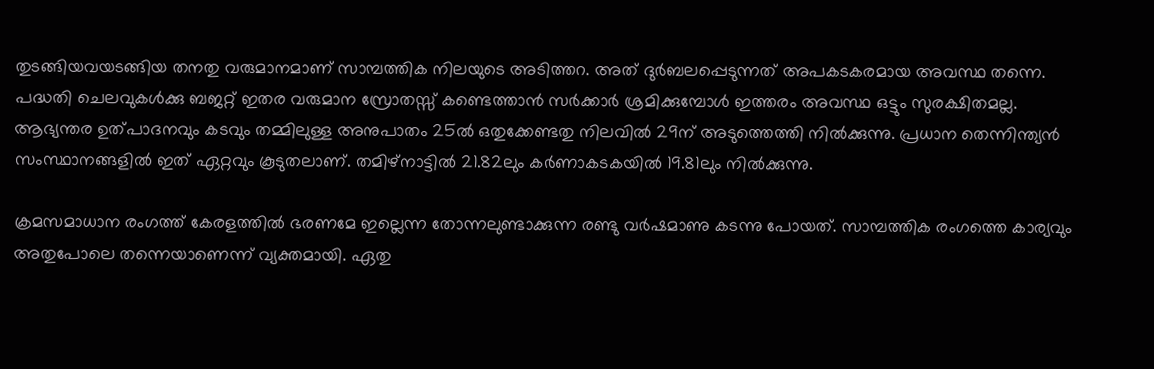തുടങ്ങിയവയടങ്ങിയ തനതു വരുമാനമാണ് സാമ്പത്തിക നിലയുടെ അടിത്തറ. അത് ദുര്‍ബലപ്പെടുന്നത് അപകടകരമായ അവസ്ഥ തന്നെ. പദ്ധതി ചെലവുകള്‍ക്കു ബജറ്റ് ഇതര വരുമാന സ്രോതസ്സ് കണ്ടെത്താന്‍ സര്‍ക്കാര്‍ ശ്രമിക്കുമ്പോള്‍ ഇത്തരം അവസ്ഥ ഒട്ടും സുരക്ഷിതമല്ല. ആഭ്യന്തര ഉത്പാദനവും കടവും തമ്മിലുള്ള അനുപാതം 25ല്‍ ഒതുക്കേണ്ടതു നിലവില്‍ 29ന് അടുത്തെത്തി നില്‍ക്കുന്നു. പ്രധാന തെന്നിന്ത്യന്‍ സംസ്ഥാനങ്ങളില്‍ ഇത് ഏറ്റവും കൂടുതലാണ്. തമിഴ്നാട്ടില്‍ 21.82ലും കര്‍ണാകടകയില്‍ 19.81ലും നില്‍ക്കുന്നു.

ക്രമസമാധാന രംഗത്ത് കേരളത്തില്‍ ഭരണമേ ഇല്ലെന്ന തോന്നലുണ്ടാക്കുന്ന രണ്ടു വര്‍ഷമാണു കടന്നു പോയത്. സാമ്പത്തിക രംഗത്തെ കാര്യവും അതുപോലെ തന്നെയാണെന്ന് വ്യക്തമായി. ഏതു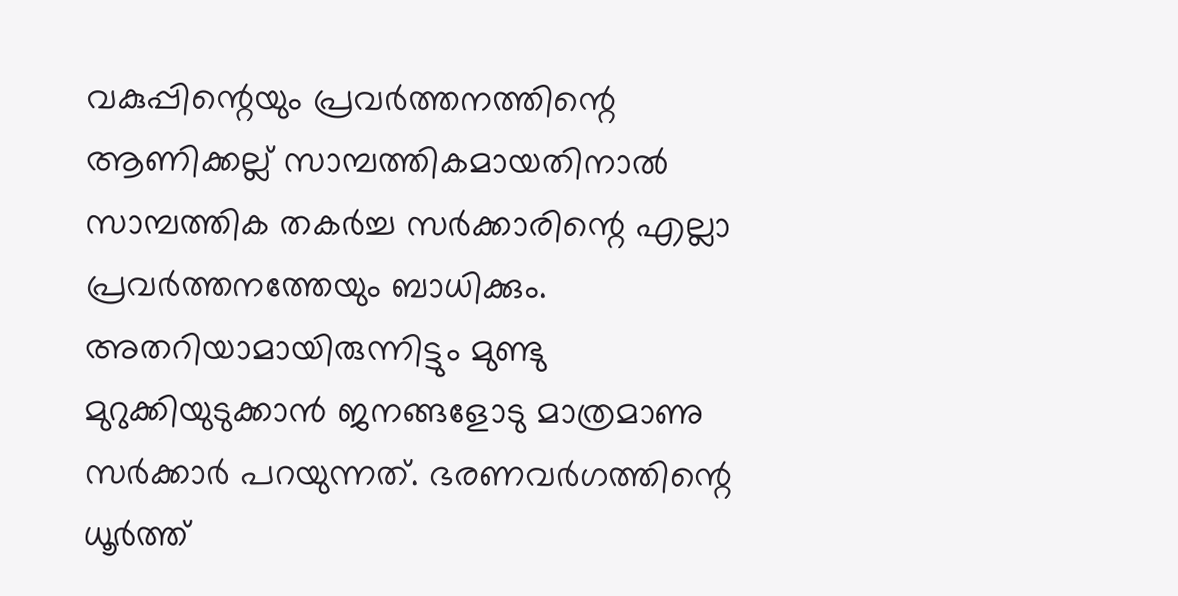വകുപ്പിന്റെയും പ്രവര്‍ത്തനത്തിന്റെ ആണിക്കല്ല് സാമ്പത്തികമായതിനാല്‍ സാമ്പത്തിക തകര്‍ച്ച സര്‍ക്കാരിന്റെ എല്ലാ പ്രവര്‍ത്തനത്തേയും ബാധിക്കും. അതറിയാമായിരുന്നിട്ടും മുണ്ടു മുറുക്കിയുടുക്കാന്‍ ജനങ്ങളോടു മാത്രമാണു സര്‍ക്കാര്‍ പറയുന്നത്. ഭരണവര്‍ഗത്തിന്റെ ധൂര്‍ത്ത്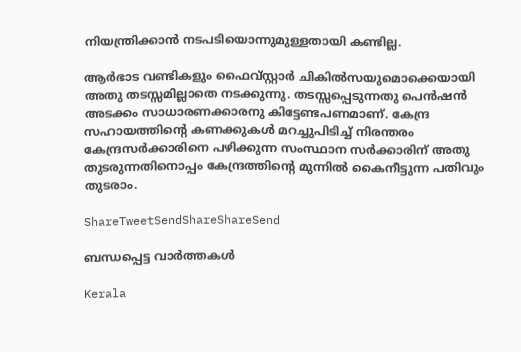നിയന്ത്രിക്കാന്‍ നടപടിയൊന്നുമുള്ളതായി കണ്ടില്ല.

ആര്‍ഭാട വണ്ടികളും ഫൈവ്സ്റ്റാര്‍ ചികില്‍സയുമൊക്കെയായി അതു തടസ്സമില്ലാതെ നടക്കുന്നു. തടസ്സപ്പെടുന്നതു പെന്‍ഷന്‍ അടക്കം സാധാരണക്കാരനു കിട്ടേണ്ടപണമാണ്. കേന്ദ്ര സഹായത്തിന്റെ കണക്കുകള്‍ മറച്ചുപിടിച്ച് നിരന്തരം കേന്ദ്രസര്‍ക്കാരിനെ പഴിക്കുന്ന സംസ്ഥാന സര്‍ക്കാരിന് അതു തുടരുന്നതിനൊപ്പം കേന്ദ്രത്തിന്റെ മുന്നില്‍ കൈനീട്ടുന്ന പതിവും തുടരാം.

ShareTweetSendShareShareSend

ബന്ധപ്പെട്ട വാര്‍ത്തകള്‍

Kerala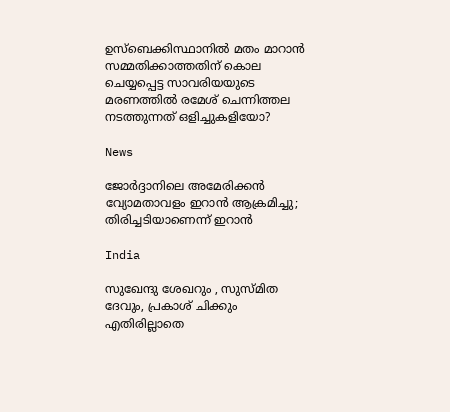ഉസ്ബെക്കിസ്ഥാനില്‍ മതം മാറാന്‍ സമ്മതിക്കാത്തതിന് കൊല ചെയ്യപ്പെട്ട സാവരിയയുടെ മരണത്തില്‍ രമേശ് ചെന്നിത്തല നടത്തുന്നത് ഒളിച്ചുകളിയോ?

News

ജോർദ്ദാനിലെ അമേരിക്കൻ വ്യോമതാവളം ഇറാൻ ആക്രമിച്ചു; തിരിച്ചടിയാണെന്ന് ഇറാൻ

India

സുഖേന്ദു ശേഖറും , സുസ്മിത ദേവും, പ്രകാശ് ചിക്കും എതിരില്ലാതെ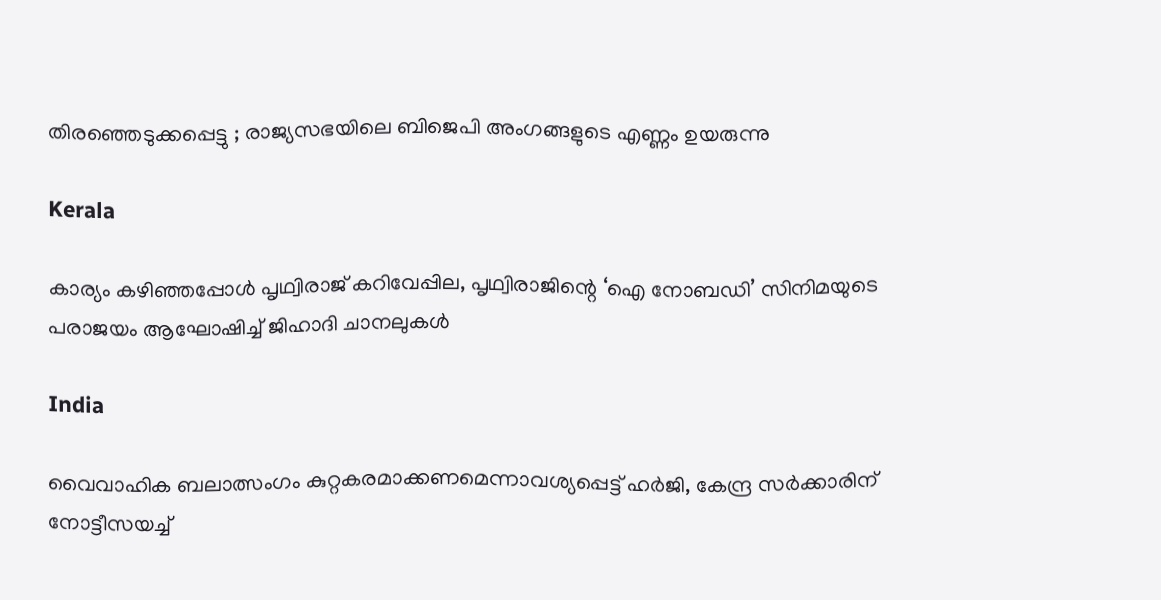തിരഞ്ഞെടുക്കപ്പെട്ടു ; രാജ്യസഭയിലെ ബിജെപി അംഗങ്ങളുടെ എണ്ണം ഉയരുന്നു

Kerala

കാര്യം കഴിഞ്ഞപ്പോള്‍ പൃഥ്വിരാജ് കറിവേപ്പില, പൃഥ്വിരാജിന്റെ ‘ഐ നോബഡി’ സിനിമയുടെ പരാജയം ആഘോഷിച്ച് ജിഹാദി ചാനലുകള്‍

India

വൈവാഹിക ബലാത്സംഗം കുറ്റകരമാക്കണമെന്നാവശ്യപ്പെട്ട് ഹര്‍ജി, കേന്ദ്ര സര്‍ക്കാരിന് നോട്ടീസയച്ച്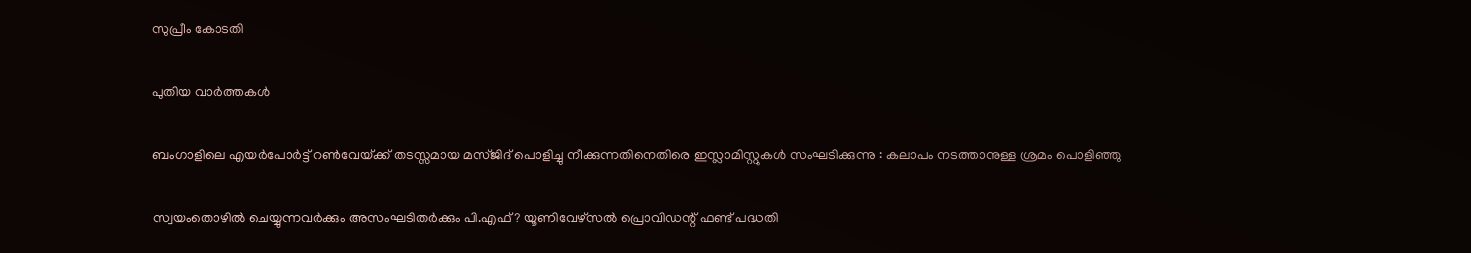സുപ്രീം കോടതി

പുതിയ വാര്‍ത്തകള്‍

ബംഗാളിലെ എയര്‍പോര്‍ട്ട് റണ്‍വേയ്‌ക്ക് തടസ്സമായ മസ്ജിദ് പൊളിച്ചു നീക്കുന്നതിനെതിരെ ഇസ്ലാമിസ്റ്റുകൾ സംഘടിക്കുന്നു : കലാപം നടത്താനുള്ള ശ്രമം പൊളിഞ്ഞു

സ്വയംതൊഴില്‍ ചെയ്യുന്നവര്‍ക്കും അസംഘടിതര്‍ക്കും പി.എഫ് ? യൂണിവേഴ്സല്‍ പ്രൊവിഡന്റ് ഫണ്ട് പദ്ധതി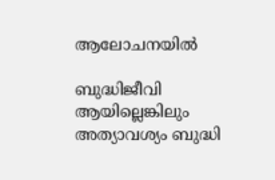ആലോചനയില്‍

ബുദ്ധിജീവി ആയില്ലെങ്കിലും അത്യാവശ്യം ബുദ്ധി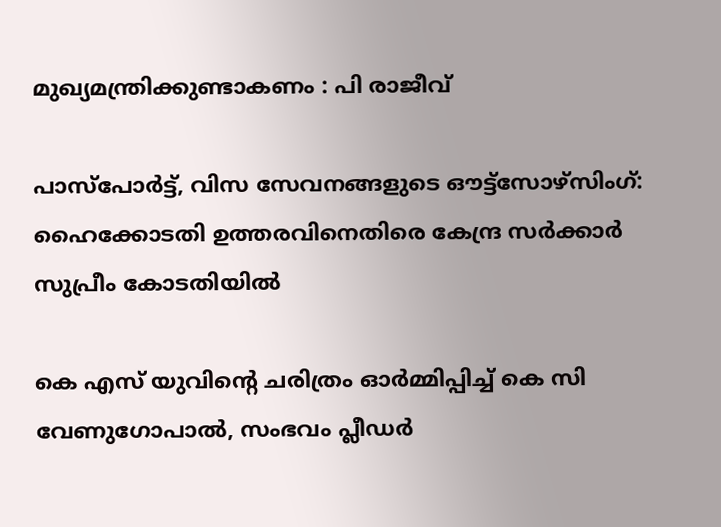മുഖ്യമന്ത്രിക്കുണ്ടാകണം : പി രാജീവ്

പാസ്പോര്‍ട്ട്, വിസ സേവനങ്ങളുടെ ഔട്ട്സോഴ്സിംഗ്: ഹൈക്കോടതി ഉത്തരവിനെതിരെ കേന്ദ്ര സര്‍ക്കാര്‍ സുപ്രീം കോടതിയില്‍

കെ എസ് യുവിന്റെ ചരിത്രം ഓര്‍മ്മിപ്പിച്ച് കെ സി വേണുഗോപാല്‍, സംഭവം പ്ലീഡര്‍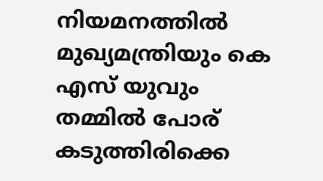നിയമനത്തില്‍ മുഖ്യമന്ത്രിയും കെ എസ് യുവും തമ്മില്‍ പോര് കടുത്തിരിക്കെ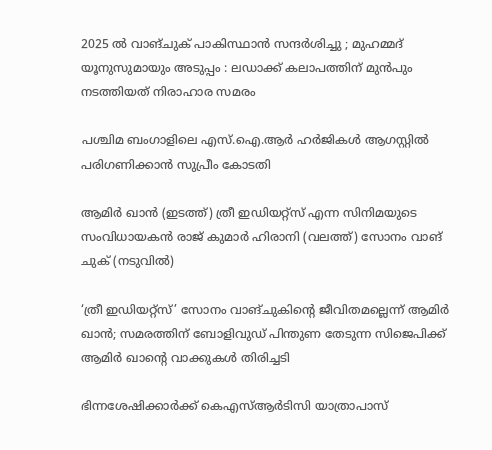2025 ൽ വാങ്ചുക് പാകിസ്ഥാൻ സന്ദർശിച്ചു ; മുഹമ്മദ് യൂനുസുമായും അടുപ്പം : ലഡാക്ക് കലാപത്തിന് മുൻപും നടത്തിയത് നിരാഹാര സമരം

പശ്ചിമ ബംഗാളിലെ എസ്.ഐ.ആര്‍ ഹര്‍ജികള്‍ ആഗസ്റ്റില്‍ പരിഗണിക്കാന്‍ സുപ്രീം കോടതി

ആമിര്‍ ഖാന്‍ (ഇടത്ത്) ത്രീ ഇഡിയറ്റ്സ് എന്ന സിനിമയുടെ സംവിധായകന്‍ രാജ് കുമാര്‍ ഹിരാനി (വലത്ത്) സോനം വാങ് ചുക് (നടുവില്‍)

‘ത്രീ ഇഡിയറ്റ്‌സ്’ സോനം വാങ്‌ചുകിന്റെ ജീവിതമല്ലെന്ന് ആമിര്‍ ഖാന്‍; സമരത്തിന് ബോളിവുഡ് പിന്തുണ തേടുന്ന സിജെപിക്ക് ആമിര്‍ ഖാന്റെ വാക്കുകള്‍ തിരിച്ചടി

ഭിന്നശേഷിക്കാര്‍ക്ക് കെഎസ്ആര്‍ടിസി യാത്രാപാസ്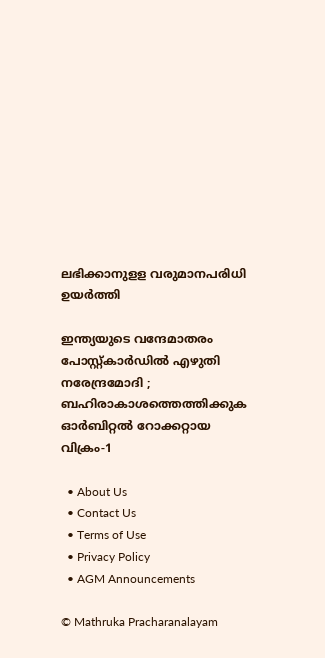ലഭിക്കാനുളള വരുമാനപരിധി ഉയര്‍ത്തി

ഇന്ത്യയുടെ വന്ദേമാതരം പോസ്റ്റ്കാർഡിൽ എഴുതി നരേന്ദ്രമോദി ; ബഹിരാകാശത്തെത്തിക്കുക ഓർബിറ്റൽ റോക്കറ്റായ വിക്രം-1

  • About Us
  • Contact Us
  • Terms of Use
  • Privacy Policy
  • AGM Announcements

© Mathruka Pracharanalayam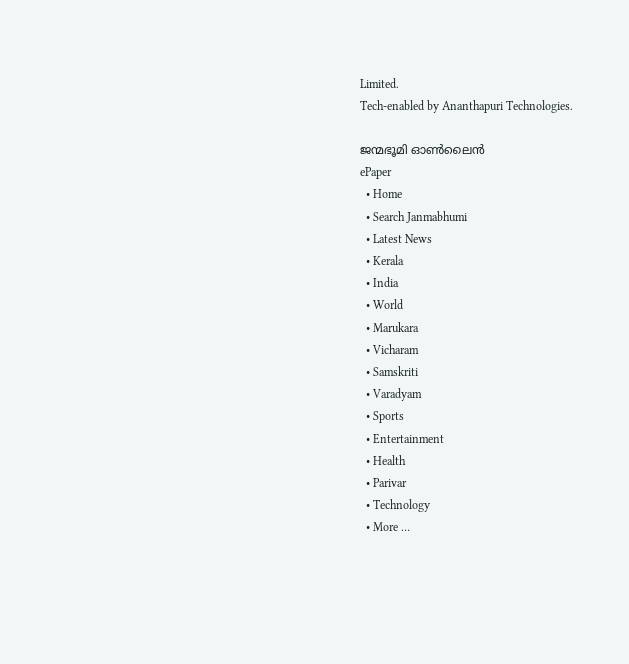Limited.
Tech-enabled by Ananthapuri Technologies.

ജന്മഭൂമി ഓണ്‍ലൈന്‍
ePaper
  • Home
  • Search Janmabhumi
  • Latest News
  • Kerala
  • India
  • World
  • Marukara
  • Vicharam
  • Samskriti
  • Varadyam
  • Sports
  • Entertainment
  • Health
  • Parivar
  • Technology
  • More …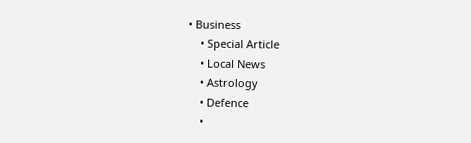• Business
    • Special Article
    • Local News
    • Astrology
    • Defence
    •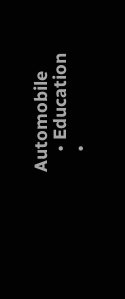Automobile
    • Education
    •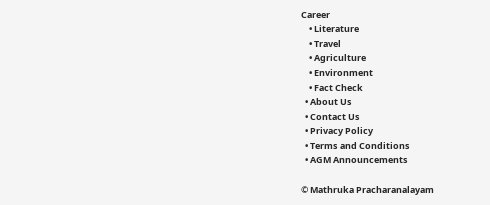Career
    • Literature
    • Travel
    • Agriculture
    • Environment
    • Fact Check
  • About Us
  • Contact Us
  • Privacy Policy
  • Terms and Conditions
  • AGM Announcements

© Mathruka Pracharanalayam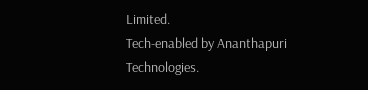Limited.
Tech-enabled by Ananthapuri Technologies.